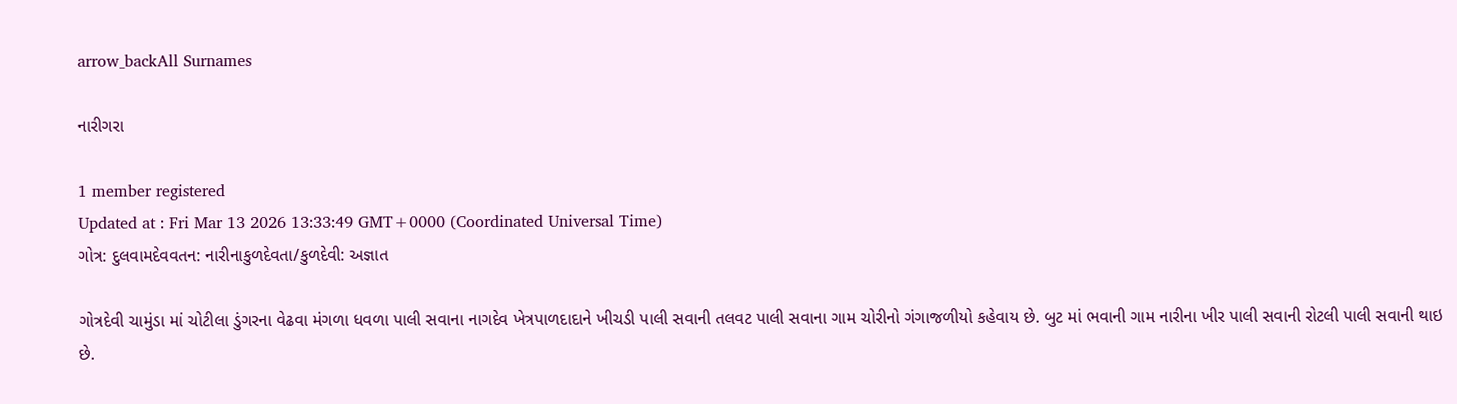arrow_backAll Surnames

નારીગરા

1 member registered
Updated at : Fri Mar 13 2026 13:33:49 GMT+0000 (Coordinated Universal Time)
ગોત્ર: દુલવામદેવવતન: નારીનાકુળદેવતા/કુળદેવી: અજ્ઞાત

ગોત્રદેવી ચામુંડા માં ચોટીલા ડુંગરના વેઢવા મંગળા ધવળા પાલી સવાના નાગદેવ ખેત્રપાળદાદાને ખીચડી પાલી સવાની તલવટ પાલી સવાના ગામ ચોરીનો ગંગાજળીયો કહેવાય છે. બુટ માં ભવાની ગામ નારીના ખીર પાલી સવાની રોટલી પાલી સવાની થાઇ છે.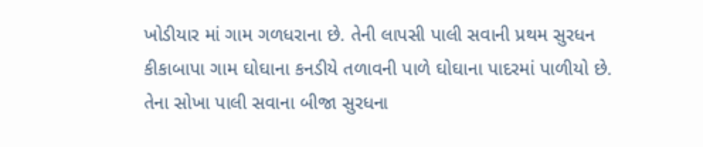ખોડીયાર માં ગામ ગળધરાના છે. તેની લાપસી પાલી સવાની પ્રથમ સુરધન કીકાબાપા ગામ ઘોઘાના કનડીયે તળાવની પાળે ઘોઘાના પાદરમાં પાળીયો છે. તેના સોખા પાલી સવાના બીજા સુરધના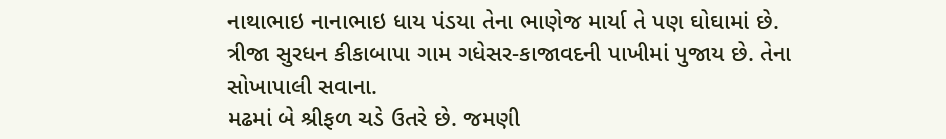નાથાભાઇ નાનાભાઇ ધાય પંડયા તેના ભાણેજ માર્યા તે પણ ઘોઘામાં છે. ત્રીજા સુરધન કીકાબાપા ગામ ગધેસર-કાજાવદની પાખીમાં પુજાય છે. તેના સોખાપાલી સવાના.
મઢમાં બે શ્રીફળ ચડે ઉતરે છે. જમણી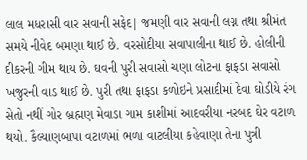લાલ મધરાસી વાર સવાની સફેદ| જમણી વાર સવાની લગ્ન તથા શ્રીમંત સમયે નીવેદ બમણા થાઈ છે. વરસોદીયા સવાપાલીના થાઈ છે. હોલીની દીકરની ગીમ થાય છે. ઘવની પુરી સવાસો ચણા લોટના ફાફડા સવાસો ખજુરની વાડ થાઈ છે. પુરી તથા ફાફડા કળોઇને પ્રસાદીમાં દેવા ઘોડીયે રંગ સેતો નથીં ગોર બ્રહ્મણ મેવાડા ગામ કાશીમાં આદવરીયા નરબદ ઘેર વટાળ થયો. કૈલ્યાણબાપા વટાળમાં ભળા વાટલીયા કહેવાણા તેના પુત્રી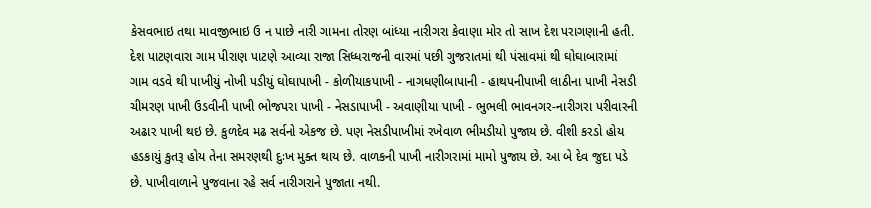કેસવભાઇ તથા માવજીભાઇ ઉ ન પાછે નારી ગામના તોરણ બાંધ્યા નારીગરા કેવાણા મોર તો સાખ દેશ પરાગણાની હતી. દેશ પાટણવારા ગામ પીરાણ પાટણે આવ્યા રાજા સિધ્ધરાજની વારમાં પછી ગુજરાતમાં થી પંસાવમાં થી ઘોઘાબારામાં ગામ વડવે થી પાખીયું નોખી પડીયું ઘોઘાપાખી - કોળીયાકપાખી - નાગધણીબાપાની - હાથપનીપાખી લાઠીના પાખી નેસડી ચીમરણ પાખી ઉડવીની પાખી ભોજપરા પાખી - નેસડાપાખી - અવાણીયા પાખી - ભુભલી ભાવનગર-નારીગરા પરીવારની અઢાર પાખી થઇ છે. કુળદેવ મઢ સર્વનો એકજ છે. પણ નેસડીપાખીમાં રખેવાળ ભીમડીયો પુજાય છે. વીશી કરડો હોય હડકાયું કુતરૂ હોય તેના સમરણથી દુઃખ મુક્ત થાય છે. વાળકની પાખી નારીગરામાં મામો પુજાય છે. આ બે દેવ જુદા પડે છે. પાખીવાળાને પુજવાના રહે સર્વ નારીગરાને પુજાતા નથી.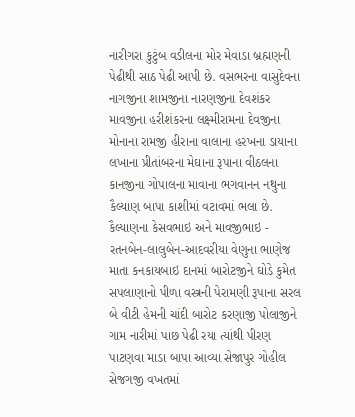નારીગરા કુટુંબ વડીલના મોર મેવાડા બ્રહ્મણની પેઢીથી સાઠ પેઢી આપી છે. વસભરના વાસુદેવના નાગજીના શામજીના નારણજીના દેવશંકર માવજીના હરીશંકરના લક્ષ્મીરામના દેવજીના મોનાના રામજી હીરાના વાલાના હરખના ડાયાના લખાના પ્રીતાંબરના મેઘાના રૂપાના વીઠલના કાનજીના ગોપાલના માવાના ભગવાનન નથુના કૈલ્યાણ બાપા કાશીમાં વટાવમાં ભલા છે. કૈલ્યાણના કેસવભાઇ અને માવજીભાઇ - રતનબેન-લાલુબેન-આદવરીયા વેણુના ભાણેજ માતા કનકાયબાઇ દાનમાં બારોટજીને ઘોડે કુમેત સપલાણાનો પીળા વસ્ત્રની પેરામણી રૂપાના સરલ બે વીટી હેમની ચાંદી બારોટ કરણાજી પોલાજીને ગામ નારીમાં પાછ પેઢી રયા ત્યાંથી પીરણ પાટણવા માડા બાપા આવ્યા સેજાપુર ગોહીલ સેજગજી વખતમાં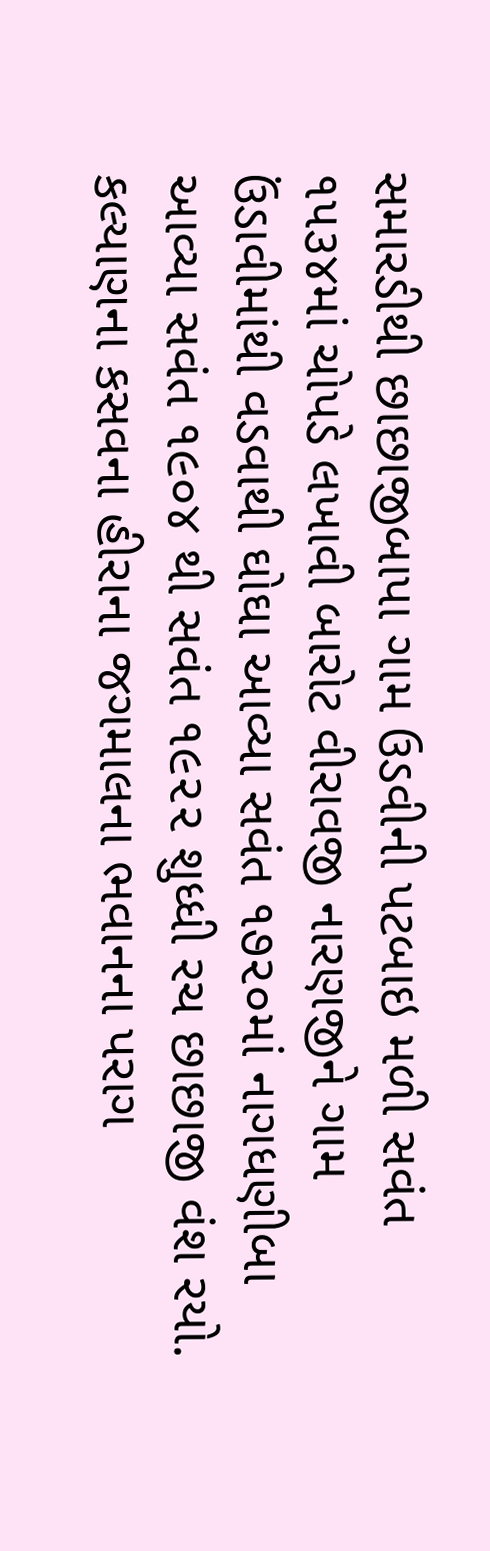સમારડીથી છાછાજીબાપા ગામ ઉડવીની પટબાઇ મળી સવંત ૧૫૩૪માં ચોપડે લખાવી બારોટ વીરાવજી નારણજીને ગામ ઉંડાવીમાંથી વડવાથી ઘોઘા આવ્યા સવંત ૧૭૨૦માં નાગધણીબા આવ્યા સવંત ૧૯૦૪ થી સવંત ૧૯૨૨ શુધ્ધી રચ છાછાજી વંશ રયો. કલ્યાણના કસવના હીરાના જગમાલના ભવાનના પરાગ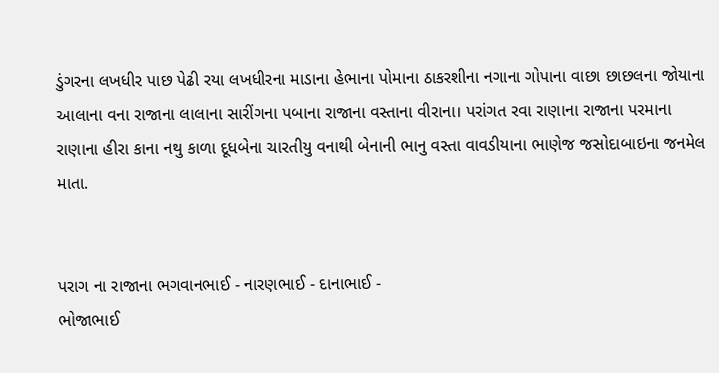ડુંગરના લખધીર પાછ પેઢી રયા લખધીરના માડાના હેભાના પોમાના ઠાકરશીના નગાના ગોપાના વાછા છાછલના જોયાના આલાના વના રાજાના લાલાના સારીંગના પબાના રાજાના વસ્તાના વીરાના। પરાંગત રવા રાણાના રાજાના પરમાના રાણાના હીરા કાના નથુ કાળા દૂધબેના ચારતીયુ વનાથી બેનાની ભાનુ વસ્તા વાવડીયાના ભાણેજ જસોદાબાઇના જનમેલ માતા.


પરાગ ના રાજાના ભગવાનભાઈ - નારણભાઈ - દાનાભાઈ -
ભોજાભાઈ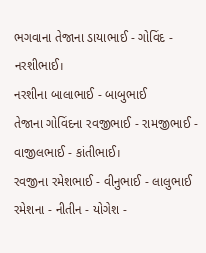ભગવાના તેજાના ડાયાભાઈ - ગોવિંદ - નરશીભાઈ।
નરશીના બાલાભાઈ - બાબુભાઈ
તેજાના ગોવિંદના રવજીભાઈ - રામજીભાઈ - વાજીલભાઈ - કાંતીભાઈ।
રવજીના રમેશભાઈ - વીનુભાઈ - લાલુભાઈ
રમેશના - નીતીન - યોગેશ -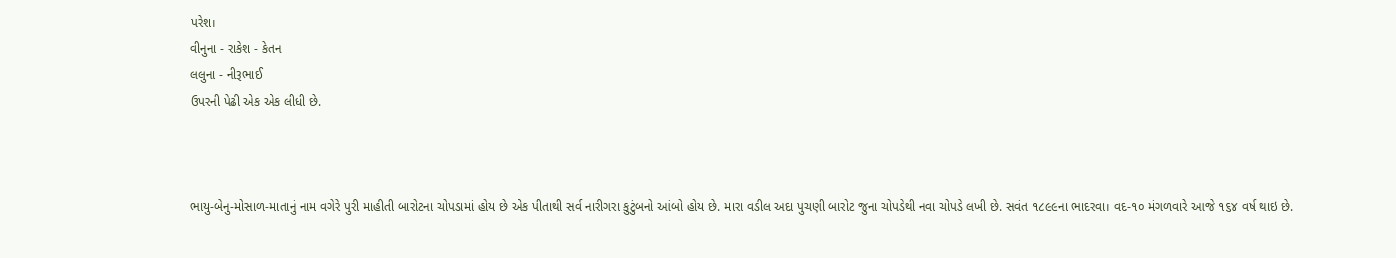પરેશ।
વીનુના - રાકેશ - કેતન
લલુના - નીરૂભાઈ
ઉપરની પેઢી એક એક લીધી છે.



ભાયુ-બેનુ-મોસાળ-માતાનું નામ વગેરે પુરી માહીતી બારોટના ચોપડામાં હોય છે એક પીતાથી સર્વ નારીગરા કુટુંબનો આંબો હોય છે. મારા વડીલ અદા પુચણી બારોટ જુના ચોપડેથી નવા ચોપડે લખી છે. સવંત ૧૮૯૯ના ભાદરવા। વદ-૧૦ મંગળવારે આજે ૧૬૪ વર્ષ થાઇ છે.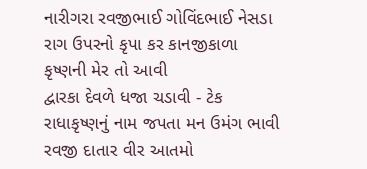નારીગરા રવજીભાઈ ગોવિંદભાઈ નેસડા
રાગ ઉપરનો કૃપા કર કાનજીકાળા
કૃષ્ણની મેર તો આવી
દ્વારકા દેવળે ધજા ચડાવી - ટેક
રાધાકૃષ્ણનું નામ જપતા મન ઉમંગ ભાવી
રવજી દાતાર વીર આતમો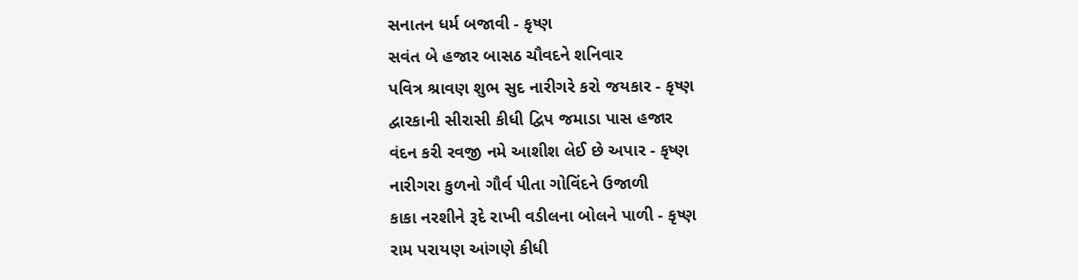સનાતન ધર્મ બજાવી - કૃષ્ણ
સવંત બે હજાર બાસઠ ચૌવદને શનિવાર
પવિત્ર શ્રાવણ શુભ સુદ નારીગરે કરો જયકાર - કૃષ્ણ
દ્વારકાની સીરાસી કીધી દ્વિપ જમાડા પાસ હજાર
વંદન કરી રવજી નમે આશીશ લેઈ છે અપાર - કૃષ્ણ
નારીગરા કુળનો ગૌર્વ પીતા ગોવિંદને ઉજાળી
કાકા નરશીને રૂદે રાખી વડીલના બોલને પાળી - કૃષ્ણ
રામ પરાયણ આંગણે કીધી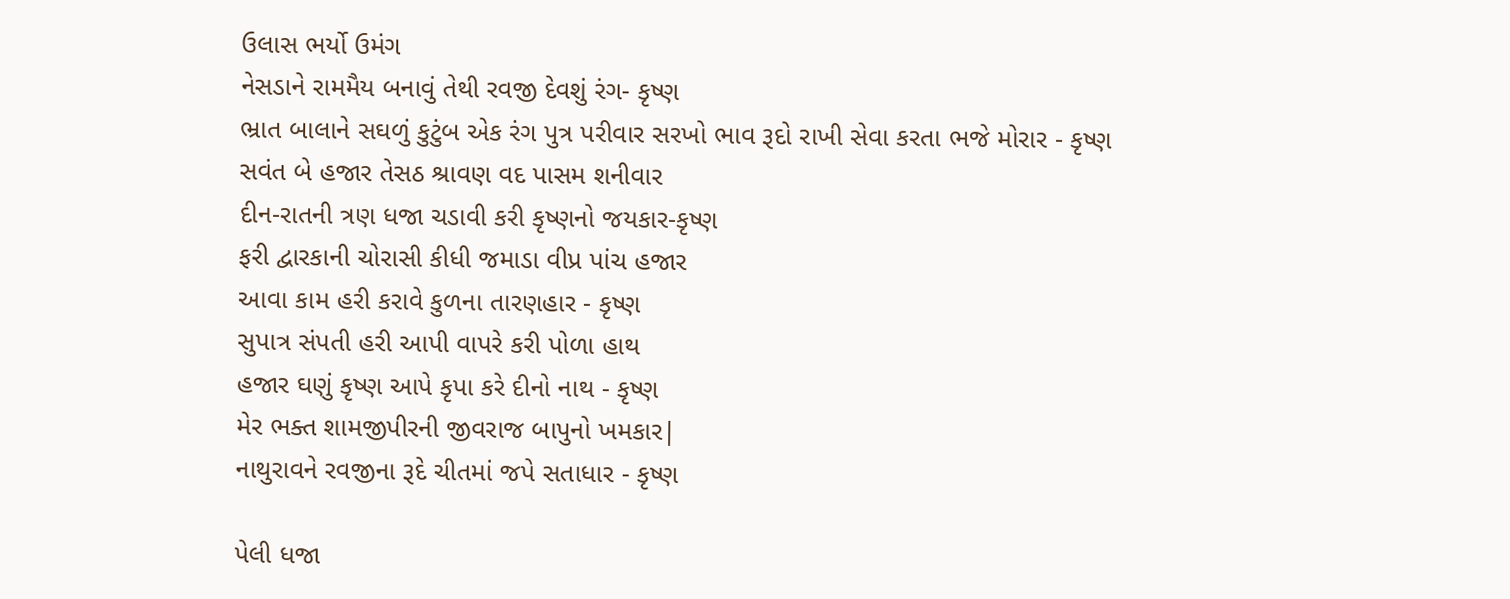ઉલાસ ભર્યો ઉમંગ
નેસડાને રામમૈય બનાવું તેથી રવજી દેવશું રંગ- કૃષ્ણ
ભ્રાત બાલાને સઘળું કુટુંબ એક રંગ પુત્ર પરીવાર સરખો ભાવ રૂદો રાખી સેવા કરતા ભજે મોરાર - કૃષ્ણ
સવંત બે હજાર તેસઠ શ્રાવણ વદ પાસમ શનીવાર
દીન-રાતની ત્રણ ધજા ચડાવી કરી કૃષ્ણનો જયકાર-કૃષ્ણ
ફરી દ્વારકાની ચોરાસી કીધી જમાડા વીપ્ર પાંચ હજાર
આવા કામ હરી કરાવે કુળના તારણહાર - કૃષ્ણ
સુપાત્ર સંપતી હરી આપી વાપરે કરી પોળા હાથ
હજાર ઘણું કૃષ્ણ આપે કૃપા કરે દીનો નાથ - કૃષ્ણ
મેર ભક્ત શામજીપીરની જીવરાજ બાપુનો ખમકાર|
નાથુરાવને રવજીના રૂદે ચીતમાં જપે સતાધાર - કૃષ્ણ

પેલી ધજા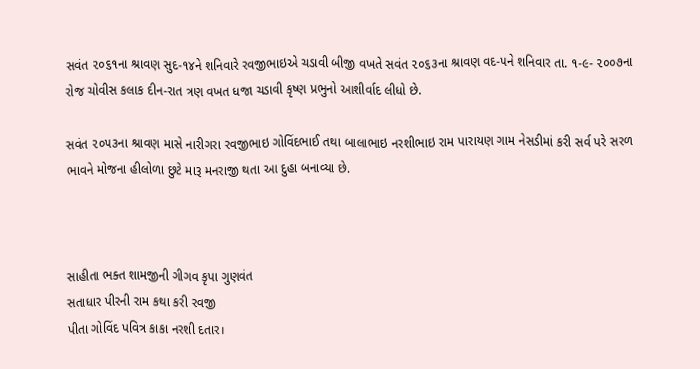સવંત ૨૦૬૧ના શ્રાવણ સુદ-૧૪ને શનિવારે રવજીભાઇએ ચડાવી બીજી વખતે સવંત ૨૦૬૩ના શ્રાવણ વદ-૫ને શનિવાર તા. ૧-૯- ૨૦૦૭ના રોજ ચોવીસ કલાક દીન-રાત ત્રણ વખત ધજા ચડાવી કૃષ્ણ પ્રભુનો આશીર્વાદ લીધો છે.

સવંત ૨૦૫૩ના શ્રાવણ માસે નારીગરા રવજીભાઇ ગોવિંદભાઈ તથા બાલાભાઇ નરશીભાઇ રામ પારાયણ ગામ નેસડીમાં કરી સર્વ પરે સરળ ભાવને મોજના હીલોળા છુટે મારૂ મનરાજી થતા આ દુહા બનાવ્યા છે.



સાહીતા ભક્ત શામજીની ગીગવ કૃપા ગુણવંત
સતાધાર પીરની રામ કથા કરી રવજી
પીતા ગોવિંદ પવિત્ર કાકા નરશી દતાર।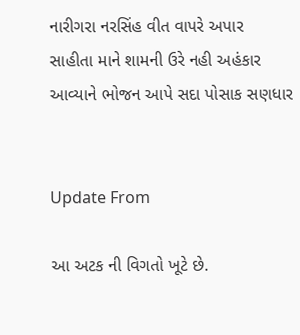નારીગરા નરસિંહ વીત વાપરે અપાર
સાહીતા માને શામની ઉરે નહી અહંકાર
આવ્યાને ભોજન આપે સદા પોસાક સણધાર


Update From

આ અટક ની વિગતો ખૂટે છે.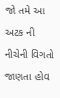જો તમે આ અટક ની નીચેની વિગતો જાણતા હોવ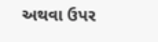અથવા ઉપર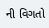ની વિગતો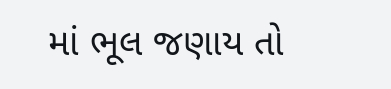માં ભૂલ જણાય તો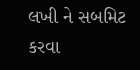લખી ને સબમિટ કરવા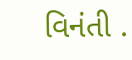વિનંતી .